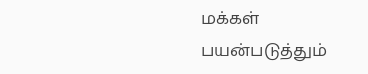மக்கள் பயன்படுத்தும்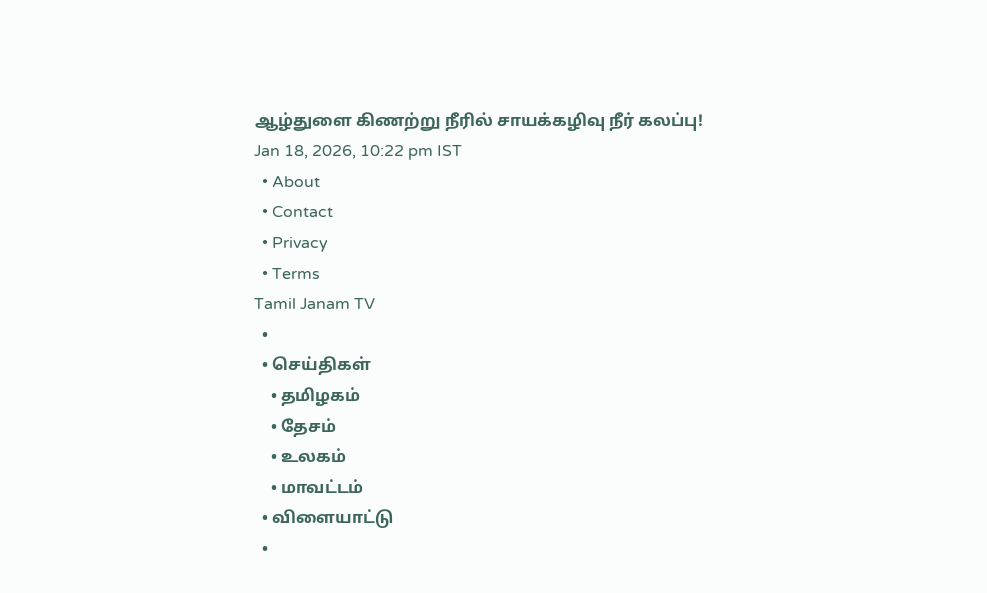ஆழ்துளை கிணற்று நீரில் சாயக்கழிவு நீர் கலப்பு!
Jan 18, 2026, 10:22 pm IST
  • About
  • Contact
  • Privacy
  • Terms
Tamil Janam TV
  •
  • செய்திகள்
    • தமிழகம்
    • தேசம்
    • உலகம்
    • மாவட்டம்
  • விளையாட்டு
  •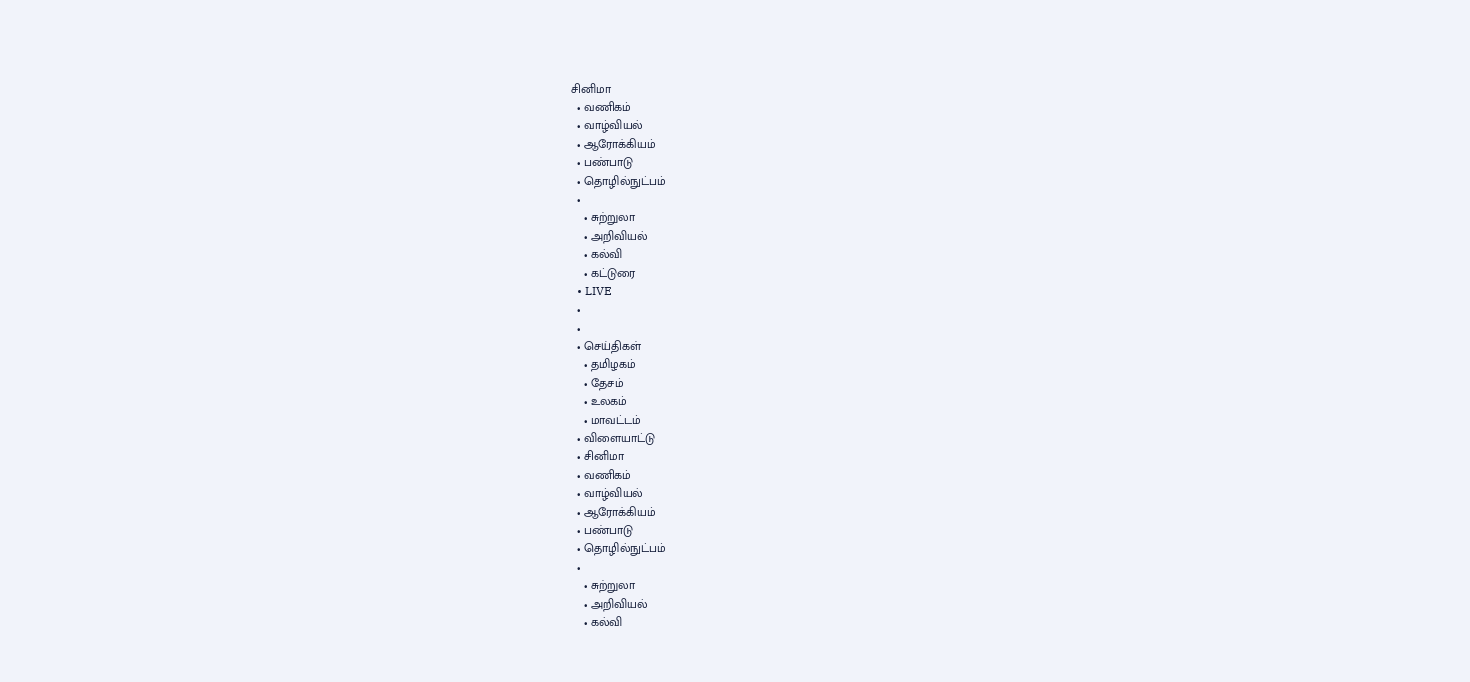சினிமா
  • வணிகம்
  • வாழ்வியல்
  • ஆரோக்கியம்
  • பண்பாடு
  • தொழில்நுட்பம்
  •
    • சுற்றுலா
    • அறிவியல்
    • கல்வி
    • கட்டுரை
  • LIVE
  •
  •
  • செய்திகள்
    • தமிழகம்
    • தேசம்
    • உலகம்
    • மாவட்டம்
  • விளையாட்டு
  • சினிமா
  • வணிகம்
  • வாழ்வியல்
  • ஆரோக்கியம்
  • பண்பாடு
  • தொழில்நுட்பம்
  •
    • சுற்றுலா
    • அறிவியல்
    • கல்வி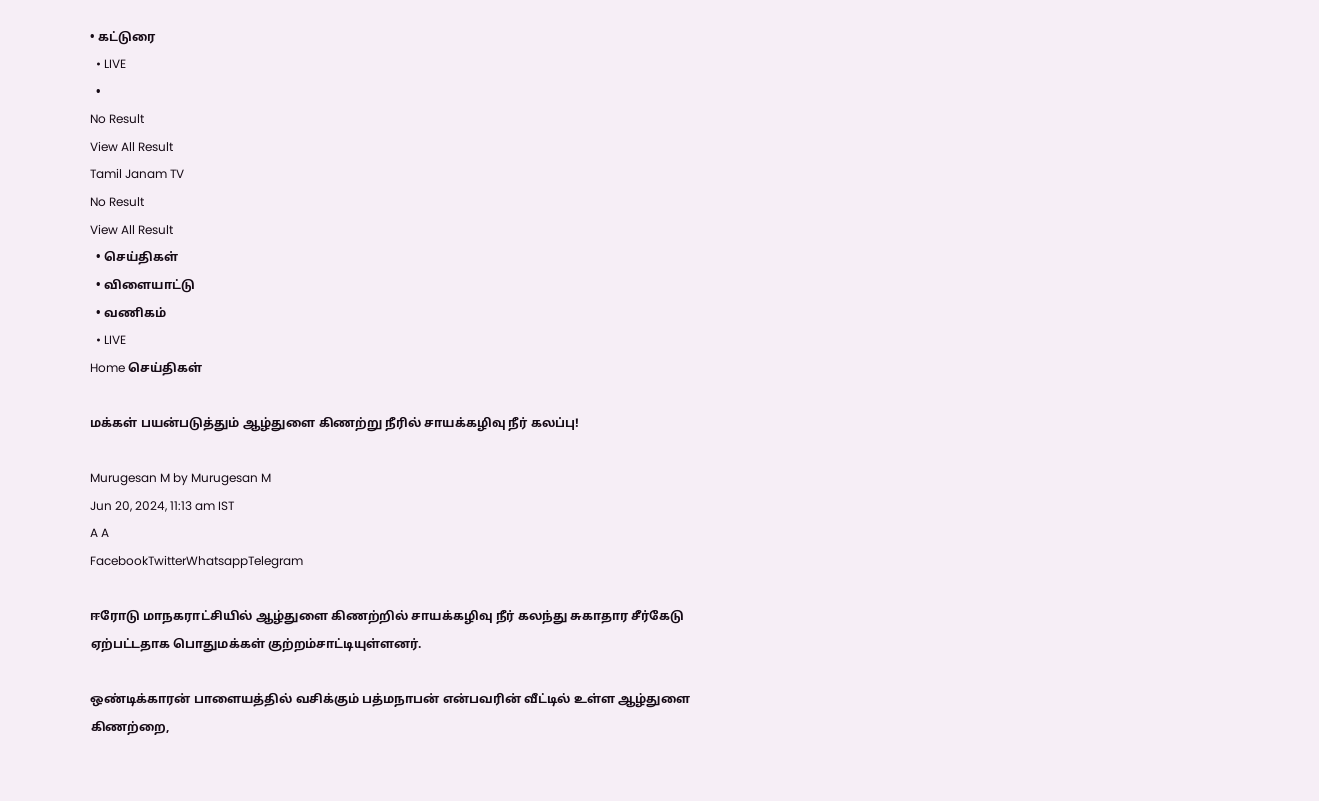• கட்டுரை
  • LIVE
  •
No Result
View All Result
Tamil Janam TV
No Result
View All Result
  • செய்திகள்
  • விளையாட்டு
  • வணிகம்
  • LIVE
Home செய்திகள்

மக்கள் பயன்படுத்தும் ஆழ்துளை கிணற்று நீரில் சாயக்கழிவு நீர் கலப்பு!

Murugesan M by Murugesan M
Jun 20, 2024, 11:13 am IST
A A
FacebookTwitterWhatsappTelegram

ஈரோடு மாநகராட்சியில் ஆழ்துளை கிணற்றில் சாயக்கழிவு நீர் கலந்து சுகாதார சீர்கேடு ஏற்பட்டதாக பொதுமக்கள் குற்றம்சாட்டியுள்ளனர்.

ஒண்டிக்காரன் பாளையத்தில் வசிக்கும் பத்மநாபன் என்பவரின் வீட்டில் உள்ள ஆழ்துளை கிணற்றை,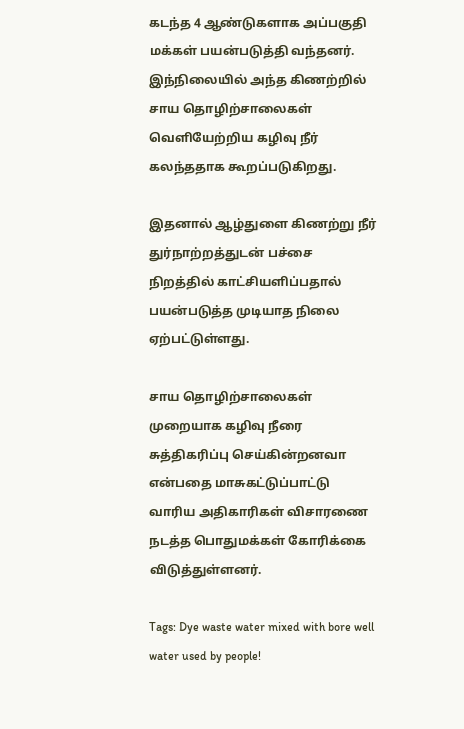கடந்த 4 ஆண்டுகளாக அப்பகுதி மக்கள் பயன்படுத்தி வந்தனர். இந்நிலையில் அந்த கிணற்றில் சாய தொழிற்சாலைகள் வெளியேற்றிய கழிவு நீர் கலந்ததாக கூறப்படுகிறது.

இதனால் ஆழ்துளை கிணற்று நீர் துர்நாற்றத்துடன் பச்சை நிறத்தில் காட்சியளிப்பதால் பயன்படுத்த முடியாத நிலை ஏற்பட்டுள்ளது.

சாய தொழிற்சாலைகள் முறையாக கழிவு நீரை சுத்திகரிப்பு செய்கின்றனவா என்பதை மாசுகட்டுப்பாட்டு வாரிய அதிகாரிகள் விசாரணை நடத்த பொதுமக்கள் கோரிக்கை விடுத்துள்ளனர்.

Tags: Dye waste water mixed with bore well water used by people!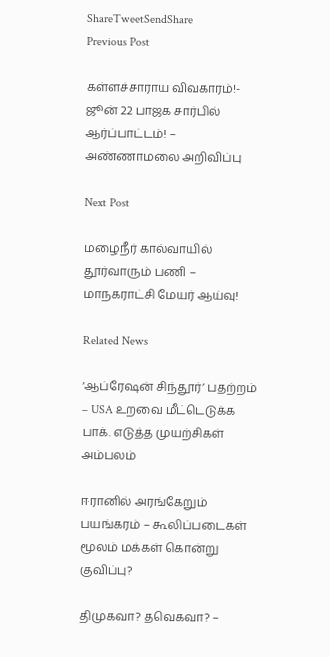ShareTweetSendShare
Previous Post

கள்ளச்சாராய விவகாரம்!- ஜூன் 22 பாஜக சார்பில் ஆர்ப்பாட்டம்! – அண்ணாமலை அறிவிப்பு

Next Post

மழைநீர் கால்வாயில் தூர்வாரும் பணி – மாநகராட்சி மேயர் ஆய்வு!

Related News

‘ஆப்ரேஷன் சிந்தூர்’ பதற்றம் – USA உறவை மீட்டெடுக்க பாக். எடுத்த முயற்சிகள் அம்பலம்

ஈரானில் அரங்கேறும் பயங்கரம் – கூலிப்படைகள் மூலம் மக்கள் கொன்று குவிப்பு?

திமுகவா? தவெகவா? –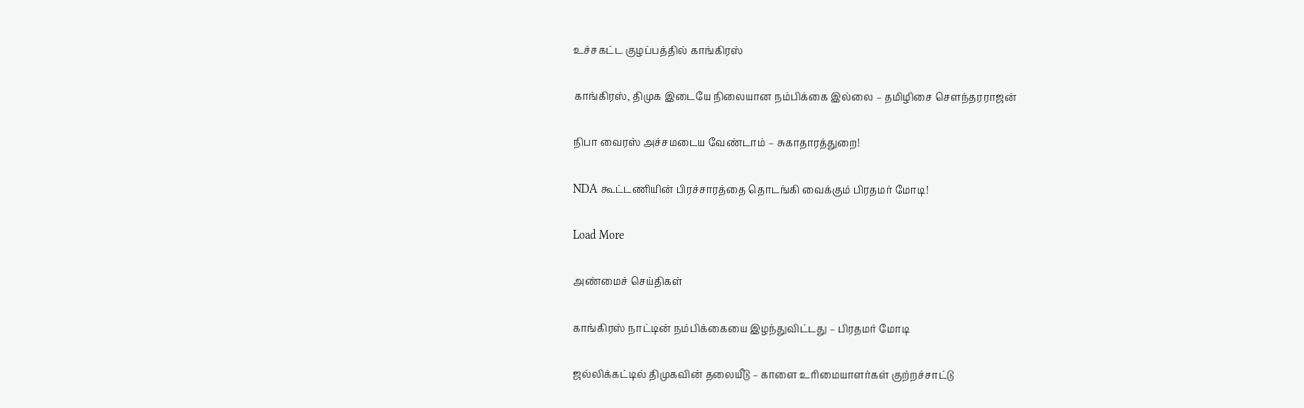உச்சகட்ட குழப்பத்தில் காங்கிரஸ்

காங்கிரஸ், திமுக இடையே நிலையான நம்பிக்கை இல்லை – தமிழிசை செளந்தரராஜன்

நிபா வைரஸ் அச்சமடைய வேண்டாம் – சுகாதாரத்துறை!

NDA கூட்டணியின் பிரச்சாரத்தை தொடங்கி வைக்கும் பிரதமர் மோடி!

Load More

அண்மைச் செய்திகள்

காங்கிரஸ் நாட்டின் நம்பிக்கையை இழந்துவிட்டது – பிரதமர் மோடி

ஜல்லிக்கட்டில் திமுகவின் தலையீடு – காளை உரிமையாளர்கள் குற்றச்சாட்டு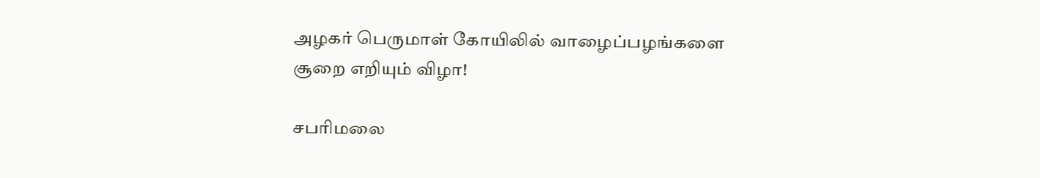அழகர் பெருமாள் கோயிலில் வாழைப்பழங்களை சூறை எறியும் விழா!

சபரிமலை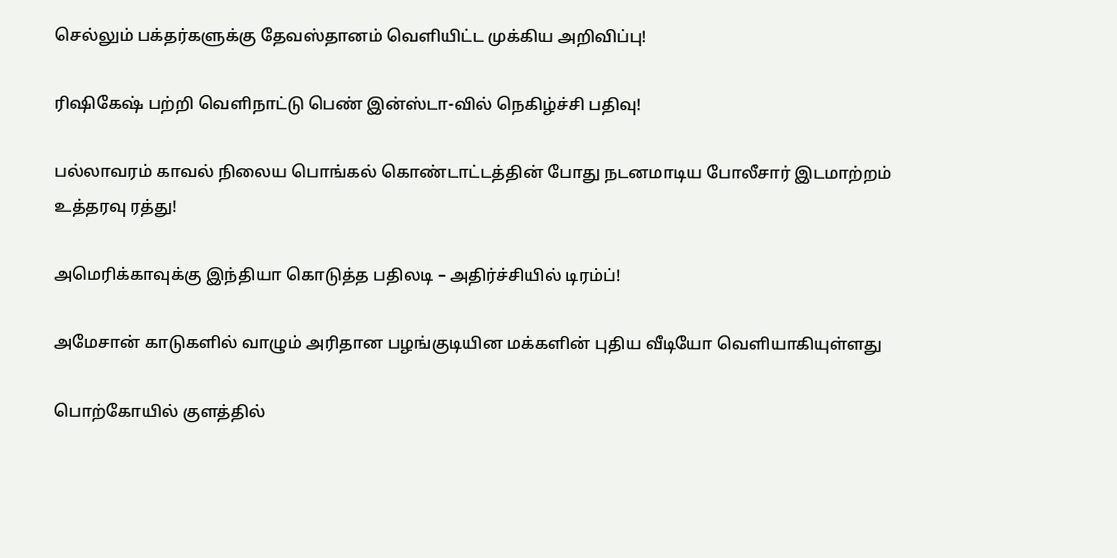செல்லும் பக்தர்களுக்கு தேவஸ்தானம் வெளியிட்ட முக்கிய அறிவிப்பு!

ரிஷிகேஷ் பற்றி வெளிநாட்டு பெண் இன்ஸ்டா-வில் நெகிழ்ச்சி பதிவு!

பல்லாவரம் காவல் நிலைய பொங்கல் கொண்டாட்டத்தின் போது நடனமாடிய போலீசார் இடமாற்றம் உத்தரவு ரத்து!

அமெரிக்காவுக்கு இந்தியா கொடுத்த பதிலடி – அதிர்ச்சியில் டிரம்ப்!

அமேசான் காடுகளில் வாழும் அரிதான பழங்குடியின மக்களின் புதிய வீடியோ வெளியாகியுள்ளது

பொற்கோயில் குளத்தில்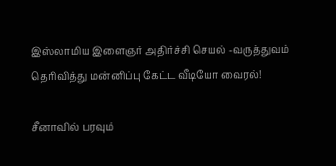இஸ்லாமிய இளைஞர் அதிர்ச்சி செயல் -வருத்துவம் தெரிவித்து மன்னிப்பு கேட்ட வீடியோ வைரல்!

சீனாவில் பரவும்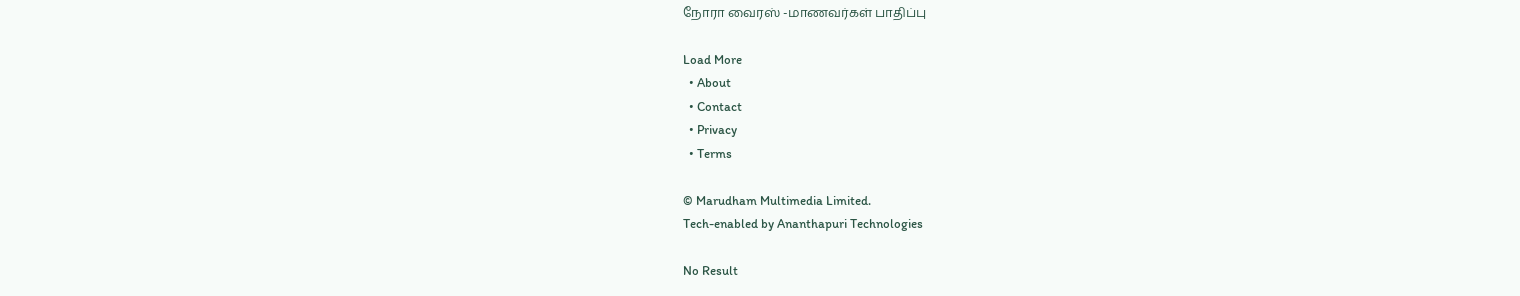நோரா வைரஸ் -மாணவர்கள் பாதிப்பு

Load More
  • About
  • Contact
  • Privacy
  • Terms

© Marudham Multimedia Limited.
Tech-enabled by Ananthapuri Technologies

No Result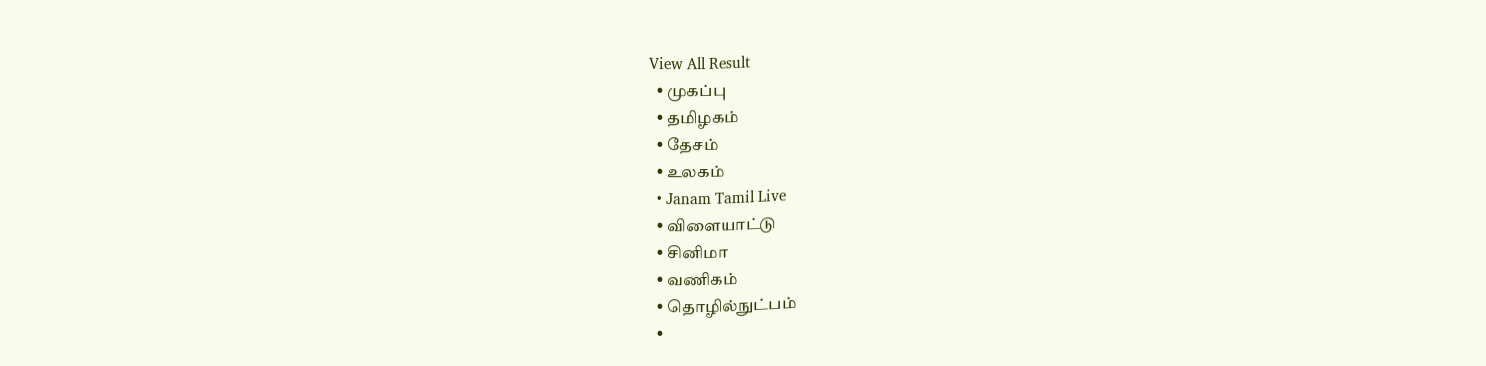View All Result
  • முகப்பு
  • தமிழகம்
  • தேசம்
  • உலகம்
  • Janam Tamil Live
  • விளையாட்டு
  • சினிமா
  • வணிகம்
  • தொழில்நுட்பம்
  •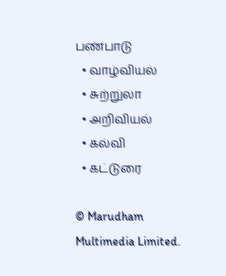பண்பாடு
  • வாழ்வியல்
  • சுற்றுலா
  • அறிவியல்
  • கல்வி
  • கட்டுரை

© Marudham Multimedia Limited.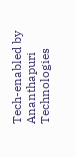Tech-enabled by Ananthapuri Technologies